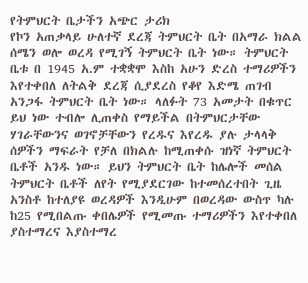የትምህርት ቤታችን አጭር ታሪክ
የኮን አጠቃላይ ሁለተኛ ደረጃ ትምህርት ቤት በአማራ ክልል ሰሜን ወሎ ወረዳ የሚገኝ ትምህርት ቤት ነው። ትምህርት ቤቱ በ 1945 አ.ም ተቋቋሞ እስከ አሁን ድረስ ተማሪዎችን እየተቀበለ ለትልቅ ደረጃ ሲያደረስ የቆየ እድሜ ጠገብ አንጋፋ ትምህርት ቤት ነው። ላለፉት 73 አመታት በቁጥር ይህ ነው ተብሎ ሊጠቀስ የማይችል በትምህርታቸው ሃገራቸውንና ወገኖቻቸውን የረዱና እየረዱ ያሉ ታላላቅ ሰዎችን ማፍራት የቻለ በክልሉ ከሚጠቀሱ ዝነኛ ትምህርት ቤቶች አንዱ ነው። ይህን ትምህርት ቤት ከሌሎች መሰል ትምህርት ቤቶች ለየት የሚያደርገው ከተመሰረተበት ጊዜ አንስቶ ከተለያዩ ወረዳዎች እንዲሁም በወረዳው ውስጥ ካሉ ከ25 የሚበልጡ ቀበሌዎች የሚመጡ ተማሪዎችን እየተቀበለ ያስተማረና እያስተማረ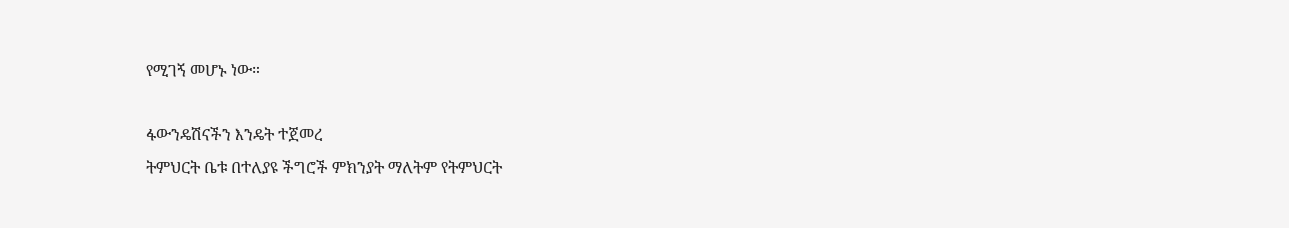የሚገኝ መሆኑ ነው።

ፋውንዴሽናችን እንዴት ተጀመረ
ትምህርት ቤቱ በተለያዩ ችግሮች ምክንያት ማለትም የትምህርት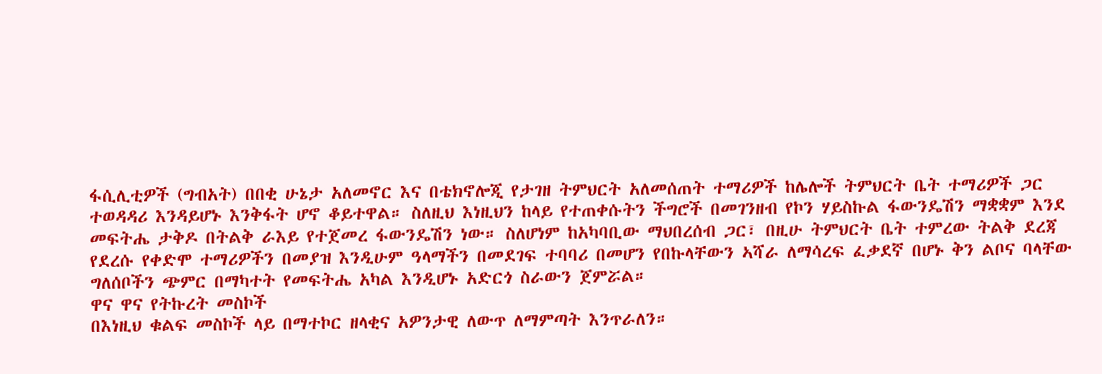ፋሲሊቲዎች (ግብአት) በበቂ ሁኔታ አለመኖር እና በቴክኖሎጂ የታገዘ ትምህርት አለመሰጠት ተማሪዎች ከሌሎች ትምህርት ቤት ተማሪዎች ጋር ተወዳዳሪ እንዳይሆኑ እንቅፋት ሆኖ ቆይተዋል። ስለዚህ እነዚህን ከላይ የተጠቀሱትን ችግሮች በመገንዘብ የኮን ሃይስኩል ፋውንዴሽን ማቋቋም እንደ መፍትሔ ታቅዶ በትልቅ ራእይ የተጀመረ ፋውንዴሽን ነው። ስለሆነም ከአካባቢው ማህበረሰብ ጋር፣ በዚሁ ትምህርት ቤት ተምረው ትልቅ ደረጃ የደረሱ የቀድሞ ተማሪዎችን በመያዝ እንዲሁም ዓላማችን በመደገፍ ተባባሪ በመሆን የበኩላቸውን ኣሻራ ለማሳረፍ ፈቃደኛ በሆኑ ቅን ልቦና ባላቸው ግለሰቦችን ጭምር በማካተት የመፍትሔ አካል እንዲሆኑ አድርጎ ስራውን ጀምሯል።
ዋና ዋና የትኩረት መስኮች
በእነዚህ ቁልፍ መስኮች ላይ በማተኮር ዘላቂና አዎንታዊ ለውጥ ለማምጣት እንጥራለን።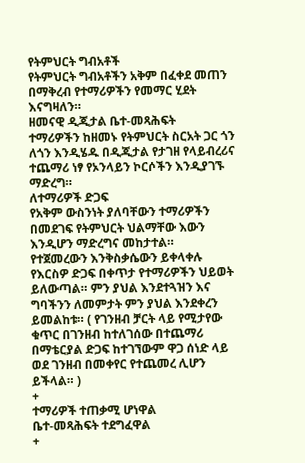የትምህርት ግብአቶች
የትምህርት ግብአቶችን አቅም በፈቀደ መጠን በማቅረብ የተማሪዎችን የመማር ሂደት እናግዛለን።
ዘመናዊ ዲጂታል ቤተ-መጻሕፍት
ተማሪዎችን ከዘመኑ የትምህርት ስርአት ጋር ጎን ለጎን እንዲሄዱ በዲጂታል የታገዘ የላይብረሪና ተጨማሪ ነፃ የኦንላይን ኮርሶችን እንዲያገኙ ማድረግ።
ለተማሪዎች ድጋፍ
የአቅም ውስንነት ያለባቸውን ተማሪዎችን በመደገፍ የትምህርት ህልማቸው እውን እንዲሆን ማድረግና መከታተል።
የተጀመረውን እንቅስቃሴውን ይቀላቀሉ
የእርስዎ ድጋፍ በቀጥታ የተማሪዎችን ህይወት ይለውጣል። ምን ያህል እንደተጓዝን እና ግባችንን ለመምታት ምን ያህል እንደቀረን ይመልከቱ። ( የገንዘብ ቻርት ላይ የሚታየው ቁጥር በገንዘብ ከተለገሰው በተጨማሪ በማቴርያል ድጋፍ ከተገኘውም ዋጋ ሰነድ ላይ ወደ ገንዘብ በመቀየር የተጨመረ ሊሆን ይችላል። )
+
ተማሪዎች ተጠቃሚ ሆነዋል
ቤተ-መጻሕፍት ተደግፈዋል
+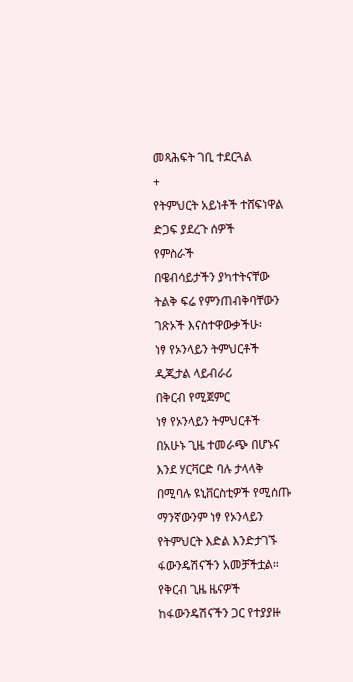መጻሕፍት ገቢ ተደርጓል
+
የትምህርት አይነቶች ተሸፍነዋል
ድጋፍ ያደረጉ ሰዎች
የምስራች
በዌብሳይታችን ያካተትናቸው ትልቅ ፍሬ የምንጠብቅባቸውን ገጽኦች እናስተዋውቃችሁ፡
ነፃ የኦንላይን ትምህርቶች
ዲጂታል ላይብራሪ
በቅርብ የሚጀምር
ነፃ የኦንላይን ትምህርቶች
በአሁኑ ጊዜ ተመራጭ በሆኑና እንደ ሃርቫርድ ባሉ ታላላቅ በሚባሉ ዩኒቨርስቲዎች የሚሰጡ ማንኛውንም ነፃ የኦንላይን የትምህርት እድል እንድታገኙ ፋውንዴሽናችን አመቻችቷል።
የቅርብ ጊዜ ዜናዎች
ከፋውንዴሽናችን ጋር የተያያዙ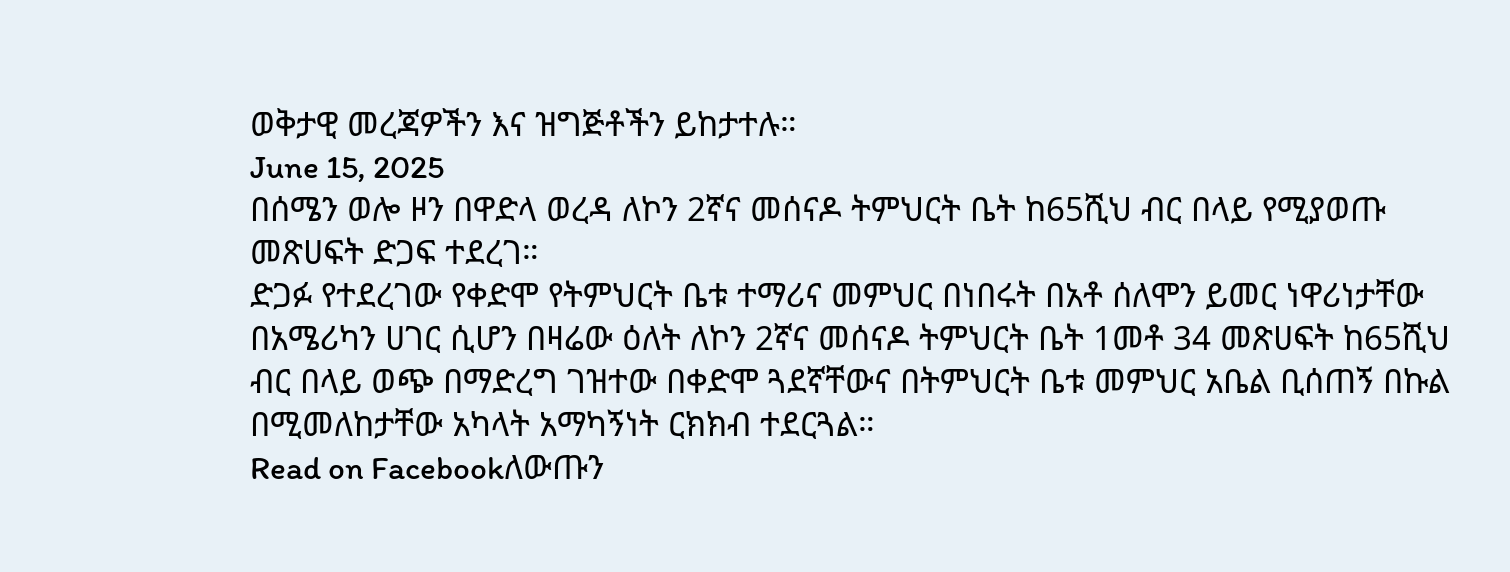ወቅታዊ መረጃዎችን እና ዝግጅቶችን ይከታተሉ።
June 15, 2025
በሰሜን ወሎ ዞን በዋድላ ወረዳ ለኮን 2ኛና መሰናዶ ትምህርት ቤት ከ65ሺህ ብር በላይ የሚያወጡ መጽሀፍት ድጋፍ ተደረገ።
ድጋፉ የተደረገው የቀድሞ የትምህርት ቤቱ ተማሪና መምህር በነበሩት በአቶ ሰለሞን ይመር ነዋሪነታቸው በአሜሪካን ሀገር ሲሆን በዛሬው ዕለት ለኮን 2ኛና መሰናዶ ትምህርት ቤት 1መቶ 34 መጽሀፍት ከ65ሺህ ብር በላይ ወጭ በማድረግ ገዝተው በቀድሞ ጓደኛቸውና በትምህርት ቤቱ መምህር አቤል ቢሰጠኝ በኩል በሚመለከታቸው አካላት አማካኝነት ርክክብ ተደርጓል።
Read on Facebookለውጡን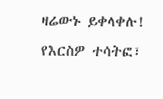ዛሬውኑ ይቀላቀሉ!
የእርስዎ ተሳትፎ፣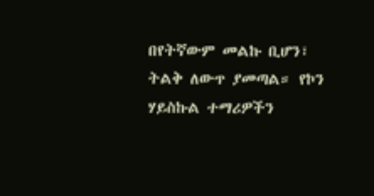በየትኛውም መልኩ ቢሆን፣ ትልቅ ለውጥ ያመጣል። የኮን ሃይስኩል ተማሪዎችን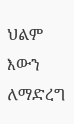ህልም እውን ለማድረግ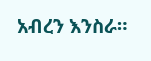አብረን እንስራ።